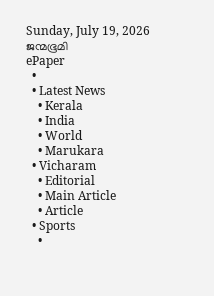Sunday, July 19, 2026
ജന്മഭൂമി
ePaper
  •
  • Latest News
    • Kerala
    • India
    • World
    • Marukara
  • Vicharam
    • Editorial
    • Main Article
    • Article
  • Sports
    •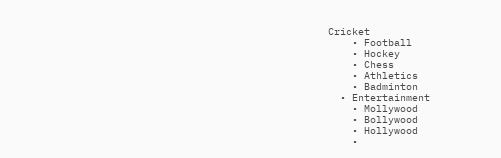Cricket
    • Football
    • Hockey
    • Chess
    • Athletics
    • Badminton
  • Entertainment
    • Mollywood
    • Bollywood
    • Hollywood
    •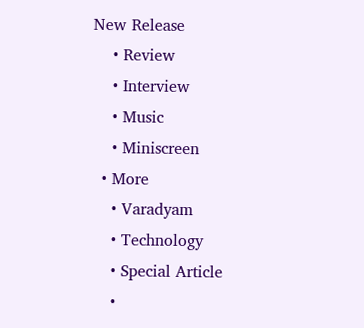New Release
    • Review
    • Interview
    • Music
    • Miniscreen
  • More
    • Varadyam
    • Technology
    • Special Article
    •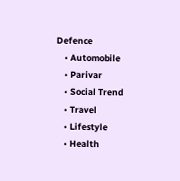Defence
    • Automobile
    • Parivar
    • Social Trend
    • Travel
    • Lifestyle
    • Health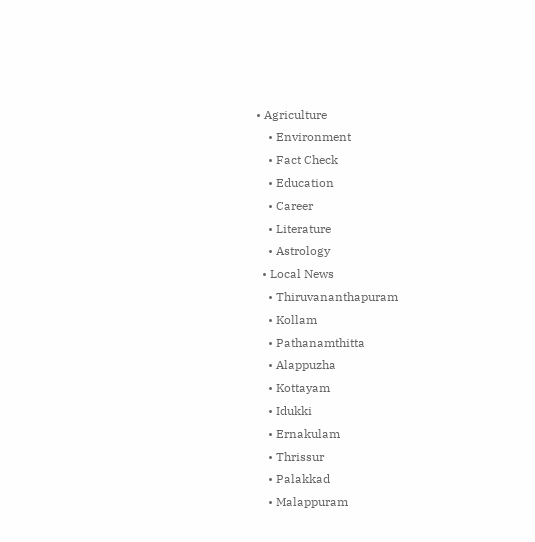• Agriculture
    • Environment
    • Fact Check
    • Education
    • Career
    • Literature
    • Astrology
  • Local News
    • Thiruvananthapuram
    • Kollam
    • Pathanamthitta
    • Alappuzha
    • Kottayam
    • Idukki
    • Ernakulam
    • Thrissur
    • Palakkad
    • Malappuram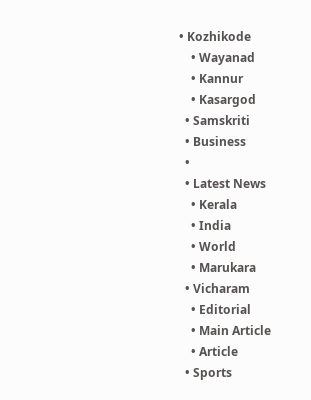• Kozhikode
    • Wayanad
    • Kannur
    • Kasargod
  • Samskriti
  • Business
  •
  • Latest News
    • Kerala
    • India
    • World
    • Marukara
  • Vicharam
    • Editorial
    • Main Article
    • Article
  • Sports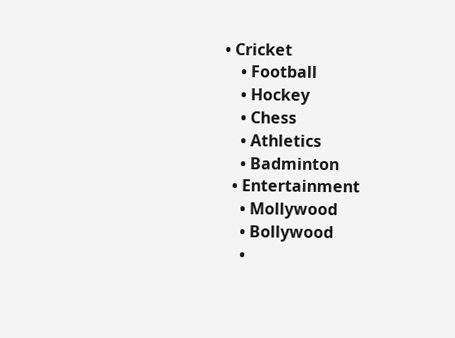• Cricket
    • Football
    • Hockey
    • Chess
    • Athletics
    • Badminton
  • Entertainment
    • Mollywood
    • Bollywood
    •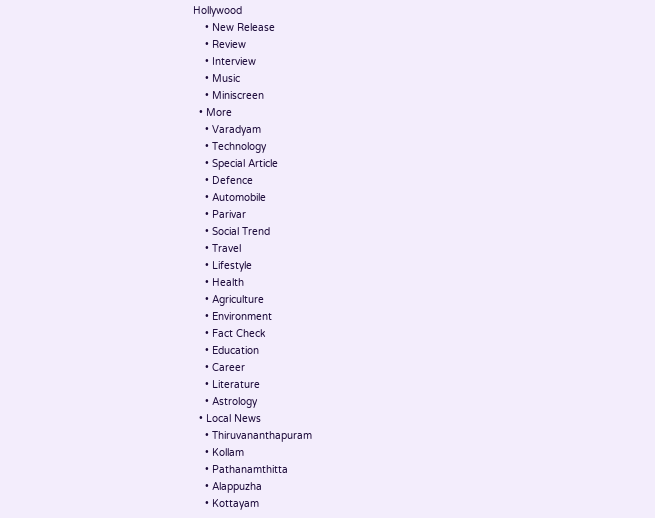Hollywood
    • New Release
    • Review
    • Interview
    • Music
    • Miniscreen
  • More
    • Varadyam
    • Technology
    • Special Article
    • Defence
    • Automobile
    • Parivar
    • Social Trend
    • Travel
    • Lifestyle
    • Health
    • Agriculture
    • Environment
    • Fact Check
    • Education
    • Career
    • Literature
    • Astrology
  • Local News
    • Thiruvananthapuram
    • Kollam
    • Pathanamthitta
    • Alappuzha
    • Kottayam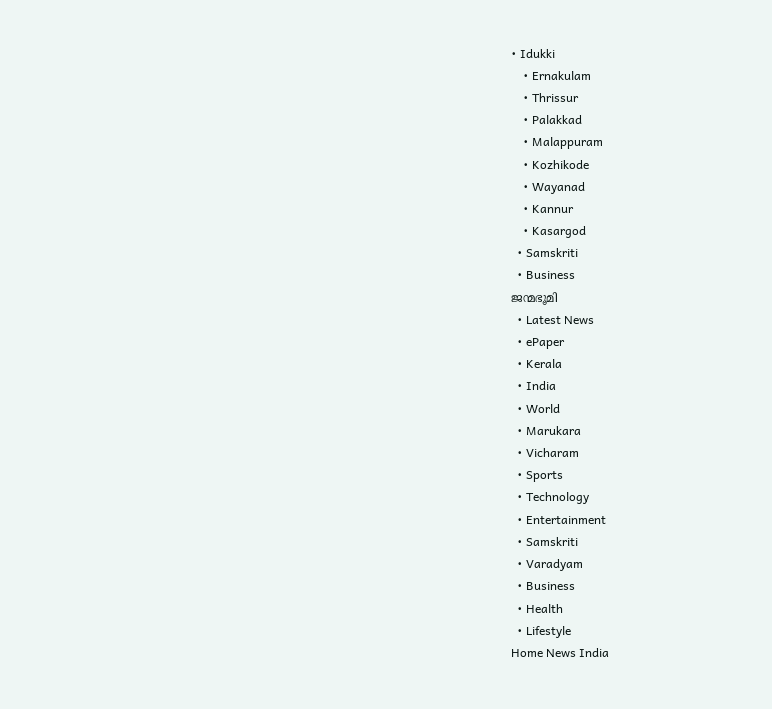• Idukki
    • Ernakulam
    • Thrissur
    • Palakkad
    • Malappuram
    • Kozhikode
    • Wayanad
    • Kannur
    • Kasargod
  • Samskriti
  • Business
ജന്മഭൂമി
  • Latest News
  • ePaper
  • Kerala
  • India
  • World
  • Marukara
  • Vicharam
  • Sports
  • Technology
  • Entertainment
  • Samskriti
  • Varadyam
  • Business
  • Health
  • Lifestyle
Home News India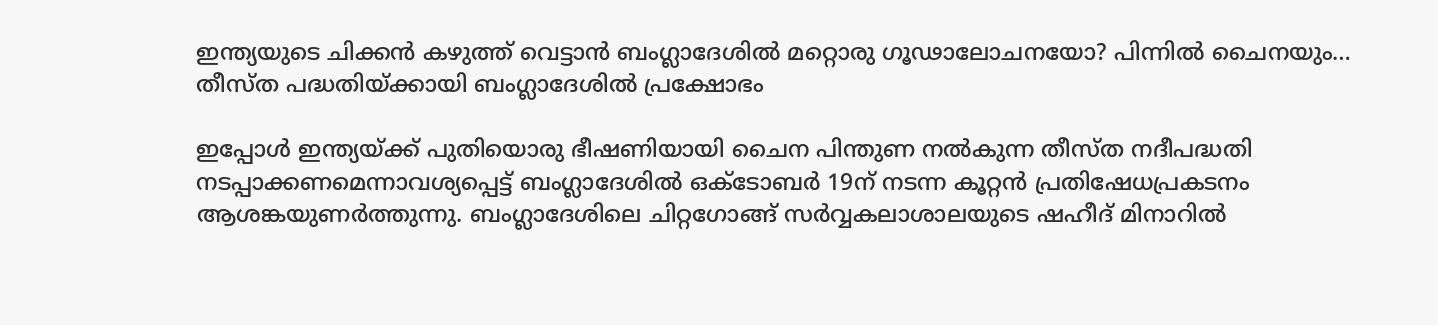ഇന്ത്യയുടെ ചിക്കന്‍ കഴുത്ത് വെട്ടാന്‍ ബംഗ്ലാദേശില്‍ മറ്റൊരു ഗൂഢാലോചനയോ? പിന്നില്‍ ചൈനയും… തീസ്ത പദ്ധതിയ്‌ക്കായി ബംഗ്ലാദേശില്‍ പ്രക്ഷോഭം

ഇപ്പോള്‍ ഇന്ത്യയ്‌ക്ക് പുതിയൊരു ഭീഷണിയായി ചൈന പിന്തുണ നല്‍കുന്ന തീസ്ത നദീപദ്ധതി നടപ്പാക്കണമെന്നാവശ്യപ്പെട്ട് ബംഗ്ലാദേശില്‍ ഒക്ടോബര്‍ 19ന് നടന്ന കൂറ്റന്‍ പ്രതിഷേധപ്രകടനം ആശങ്കയുണര്‍ത്തുന്നു. ബംഗ്ലാദേശിലെ ചിറ്റഗോങ്ങ് സര്‍വ്വകലാശാലയുടെ ഷഹീദ് മിനാറില്‍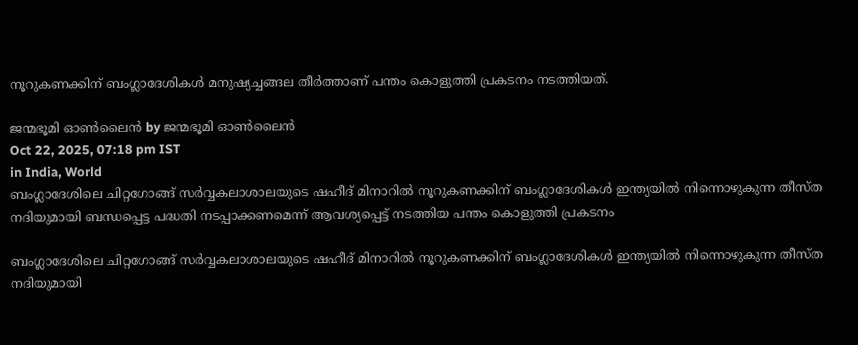നൂറുകണക്കിന് ബംഗ്ലാദേശികള്‍ മനുഷ്യച്ചങ്ങല തീര്‍ത്താണ് പന്തം കൊളുത്തി പ്രകടനം നടത്തിയത്.

ജന്മഭൂമി ഓണ്‍ലൈന്‍ by ജന്മഭൂമി ഓണ്‍ലൈന്‍
Oct 22, 2025, 07:18 pm IST
in India, World
ബംഗ്ലാദേശിലെ ചിറ്റഗോങ്ങ് സര്‍വ്വകലാശാലയുടെ ഷഹീദ് മിനാറില്‍ നൂറുകണക്കിന് ബംഗ്ലാദേശികള്‍ ഇന്ത്യയില്‍ നിന്നൊഴുകുന്ന തീസ്ത നദിയുമായി ബന്ധപ്പെട്ട പദ്ധതി നടപ്പാക്കണമെന്ന് ആവശ്യപ്പെട്ട് നടത്തിയ പന്തം കൊളുത്തി പ്രകടനം

ബംഗ്ലാദേശിലെ ചിറ്റഗോങ്ങ് സര്‍വ്വകലാശാലയുടെ ഷഹീദ് മിനാറില്‍ നൂറുകണക്കിന് ബംഗ്ലാദേശികള്‍ ഇന്ത്യയില്‍ നിന്നൊഴുകുന്ന തീസ്ത നദിയുമായി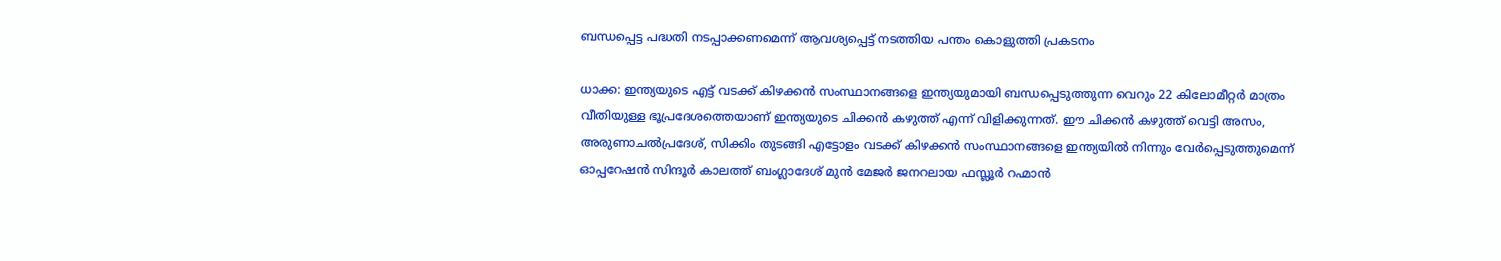ബന്ധപ്പെട്ട പദ്ധതി നടപ്പാക്കണമെന്ന് ആവശ്യപ്പെട്ട് നടത്തിയ പന്തം കൊളുത്തി പ്രകടനം

ധാക്ക: ഇന്ത്യയുടെ എട്ട് വടക്ക് കിഴക്കന്‍ സംസ്ഥാനങ്ങളെ ഇന്ത്യയുമായി ബന്ധപ്പെടുത്തുന്ന വെറും 22 കിലോമീറ്റര്‍ മാത്രം വീതിയുള്ള ഭൂപ്രദേശത്തെയാണ് ഇന്ത്യയുടെ ചിക്കന്‍ കഴുത്ത് എന്ന് വിളിക്കുന്നത്. ഈ ചിക്കന്‍ കഴുത്ത് വെട്ടി അസം, അരുണാചല്‍പ്രദേശ്, സിക്കിം തുടങ്ങി എട്ടോളം വടക്ക് കിഴക്കന്‍ സംസ്ഥാനങ്ങളെ ഇന്ത്യയില്‍ നിന്നും വേര്‍പ്പെടുത്തുമെന്ന് ഓപ്പറേഷന്‍ സിന്ദൂര്‍ കാലത്ത് ബംഗ്ലാദേശ് മുന്‍ മേജര്‍ ജനറലായ ഫസ്ലൂര്‍ റഹ്മാന്‍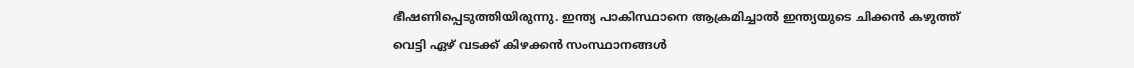ഭീഷണിപ്പെടുത്തിയിരുന്നു. ഇന്ത്യ പാകിസ്ഥാനെ ആക്രമിച്ചാല്‍ ഇന്ത്യയുടെ ചിക്കന്‍ കഴുത്ത് വെട്ടി ഏഴ് വടക്ക് കിഴക്കന്‍ സംസ്ഥാനങ്ങള്‍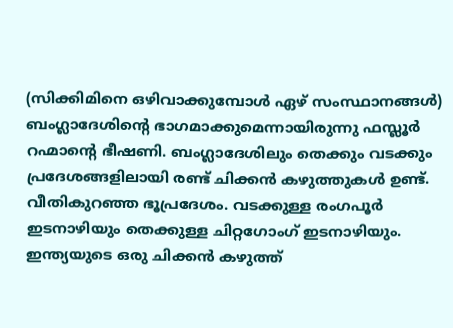(സിക്കിമിനെ ഒഴിവാക്കുമ്പോള്‍ ഏഴ് സംസ്ഥാനങ്ങള്‍) ബംഗ്ലാദേശിന്റെ ഭാഗമാക്കുമെന്നായിരുന്നു ഫസ്ലൂര്‍ റഹ്മാന്റെ ഭീഷണി. ബംഗ്ലാദേശിലും തെക്കും വടക്കും പ്രദേശങ്ങളിലായി രണ്ട് ചിക്കന്‍ കഴുത്തുകള്‍ ഉണ്ട്. വീതികുറഞ്ഞ ഭൂപ്രദേശം. വടക്കുള്ള രംഗപൂര്‍ ഇടനാഴിയും തെക്കുള്ള ചിറ്റഗോംഗ് ഇടനാഴിയും. ഇന്ത്യയുടെ ഒരു ചിക്കന്‍ കഴുത്ത്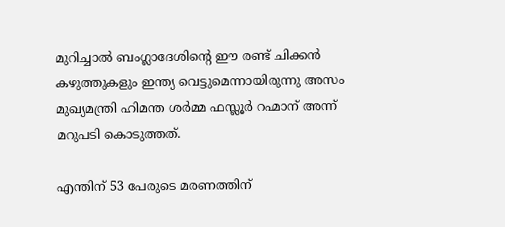മുറിച്ചാല്‍ ബംഗ്ലാദേശിന്റെ ഈ രണ്ട് ചിക്കന്‍ കഴുത്തുകളും ഇന്ത്യ വെട്ടുമെന്നായിരുന്നു അസം മുഖ്യമന്ത്രി ഹിമന്ത ശര്‍മ്മ ഫസ്ലൂര്‍ റഹ്മാന് അന്ന് മറുപടി കൊടുത്തത്.

എന്തിന് 53 പേരുടെ മരണത്തിന്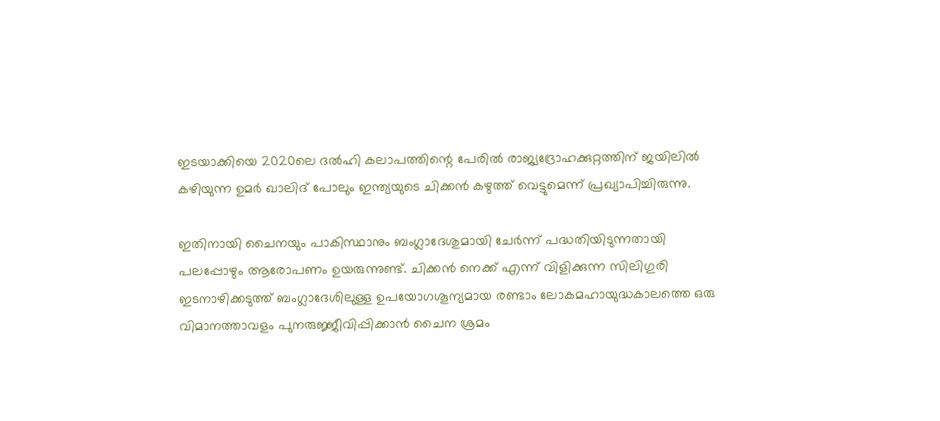ഇടയാക്കിയെ 2020ലെ ദല്‍ഹി കലാപത്തിന്റെ പേരില്‍ രാജ്യദ്രോഹക്കുറ്റത്തിന് ജയിലില്‍ കഴിയുന്ന ഉമര്‍ ഖാലിദ് പോലും ഇന്ത്യയുടെ ചിക്കന്‍ കഴുത്ത് വെട്ടുമെന്ന് പ്രഖ്യാപിച്ചിരുന്നു.

ഇതിനായി ചൈനയും പാകിസ്ഥാനും ബംഗ്ലാദേശുമായി ചേര്‍ന്ന് പദ്ധതിയിടുന്നതായി പലപ്പോഴും ആരോപണം ഉയരുന്നുണ്ട്. ചിക്കന്‍ നെക്ക് എന്ന് വിളിക്കുന്ന സിലിഗുരി ഇടനാഴിക്കടുത്ത് ബംഗ്ലാദേശിലുള്ള ഉപയോഗശൂന്യമായ രണ്ടാം ലോകമഹായുദ്ധകാലത്തെ ഒരു വിമാനത്താവളം പുനരുജ്ജീവിപ്പിക്കാന്‍ ചൈന ശ്രമം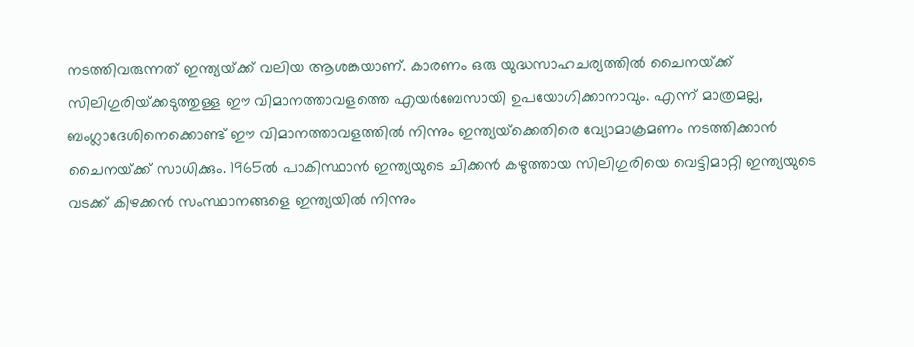നടത്തിവരുന്നത് ഇന്ത്യയ്‌ക്ക് വലിയ ആശങ്കയാണ്. കാരണം ഒരു യുദ്ധസാഹചര്യത്തില്‍ ചൈനയ്‌ക്ക് സിലിഗുരിയ്‌ക്കടുത്തുള്ള ഈ വിമാനത്താവളത്തെ എയര്‍ബേസായി ഉപയോഗിക്കാനാവും. എന്ന് മാത്രമല്ല, ബംഗ്ലാദേശിനെക്കൊണ്ട് ഈ വിമാനത്താവളത്തില്‍ നിന്നും ഇന്ത്യയ്‌ക്കെതിരെ വ്യോമാക്രമണം നടത്തിക്കാന്‍ ചൈനയ്‌ക്ക് സാധിക്കും. 1965ല്‍ പാകിസ്ഥാന്‍ ഇന്ത്യയുടെ ചിക്കന്‍ കഴുത്തായ സിലിഗുരിയെ വെട്ടിമാറ്റി ഇന്ത്യയുടെ വടക്ക് കിഴക്കന്‍ സംസ്ഥാനങ്ങളെ ഇന്ത്യയില്‍ നിന്നും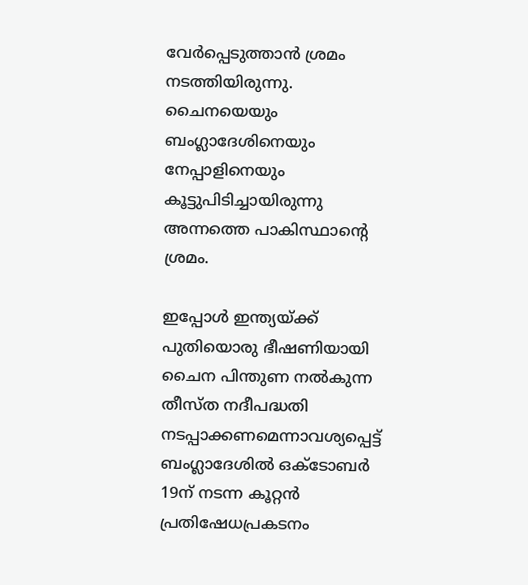വേര്‍പ്പെടുത്താന്‍ ശ്രമം നടത്തിയിരുന്നു. ചൈനയെയും ബംഗ്ലാദേശിനെയും നേപ്പാളിനെയും കൂട്ടുപിടിച്ചായിരുന്നു അന്നത്തെ പാകിസ്ഥാന്റെ ശ്രമം.

ഇപ്പോള്‍ ഇന്ത്യയ്‌ക്ക് പുതിയൊരു ഭീഷണിയായി ചൈന പിന്തുണ നല്‍കുന്ന തീസ്ത നദീപദ്ധതി നടപ്പാക്കണമെന്നാവശ്യപ്പെട്ട് ബംഗ്ലാദേശില്‍ ഒക്ടോബര്‍ 19ന് നടന്ന കൂറ്റന്‍ പ്രതിഷേധപ്രകടനം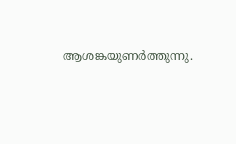ആശങ്കയുണര്‍ത്തുന്നു.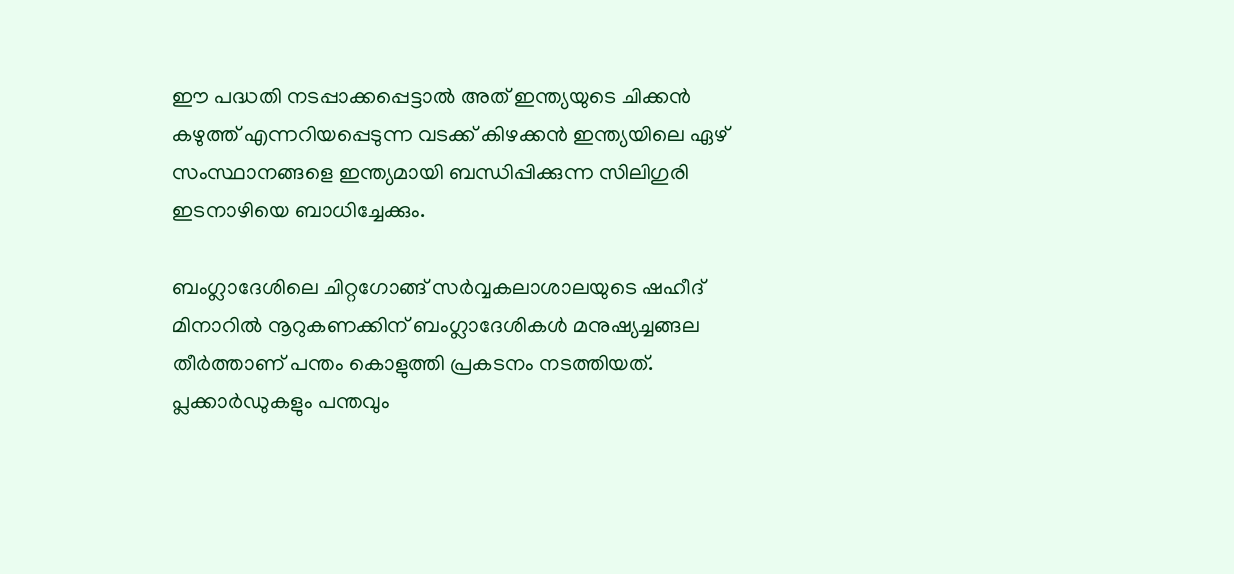ഈ പദ്ധതി നടപ്പാക്കപ്പെട്ടാല്‍ അത് ഇന്ത്യയുടെ ചിക്കന്‍ കഴുത്ത് എന്നറിയപ്പെടുന്ന വടക്ക് കിഴക്കന്‍ ഇന്ത്യയിലെ ഏഴ് സംസ്ഥാനങ്ങളെ ഇന്ത്യമായി ബന്ധിപ്പിക്കുന്ന സിലിഗുരി ഇടനാഴിയെ ബാധിച്ചേക്കും.

ബംഗ്ലാദേശിലെ ചിറ്റഗോങ്ങ് സര്‍വ്വകലാശാലയുടെ ഷഹീദ് മിനാറില്‍ നൂറുകണക്കിന് ബംഗ്ലാദേശികള്‍ മനുഷ്യച്ചങ്ങല തീര്‍ത്താണ് പന്തം കൊളുത്തി പ്രകടനം നടത്തിയത്. പ്ലക്കാര്‍ഡുകളും പന്തവും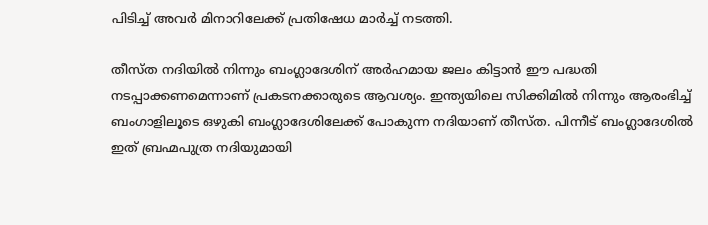പിടിച്ച് അവര്‍ മിനാറിലേക്ക് പ്രതിഷേധ മാര്‍ച്ച് നടത്തി.

തീസ്ത നദിയില്‍ നിന്നും ബംഗ്ലാദേശിന് അര്‍ഹമായ ജലം കിട്ടാന്‍ ഈ പദ്ധതി നടപ്പാക്കണമെന്നാണ് പ്രകടനക്കാരുടെ ആവശ്യം. ഇന്ത്യയിലെ സിക്കിമില്‍ നിന്നും ആരംഭിച്ച് ബംഗാളിലൂടെ ഒഴുകി ബംഗ്ലാദേശിലേക്ക് പോകുന്ന നദിയാണ് തീസ്ത. പിന്നീട് ബംഗ്ലാദേശില്‍ ഇത് ബ്രഹ്മപുത്ര നദിയുമായി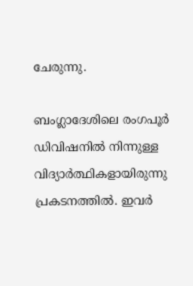ചേരുന്നു.

ബംഗ്ലാദേശിലെ രംഗപൂര്‍ ഡിവിഷനില്‍ നിന്നുള്ള വിദ്യാര്‍ത്ഥികളായിരുന്നു പ്രകടനത്തില്‍. ഇവര്‍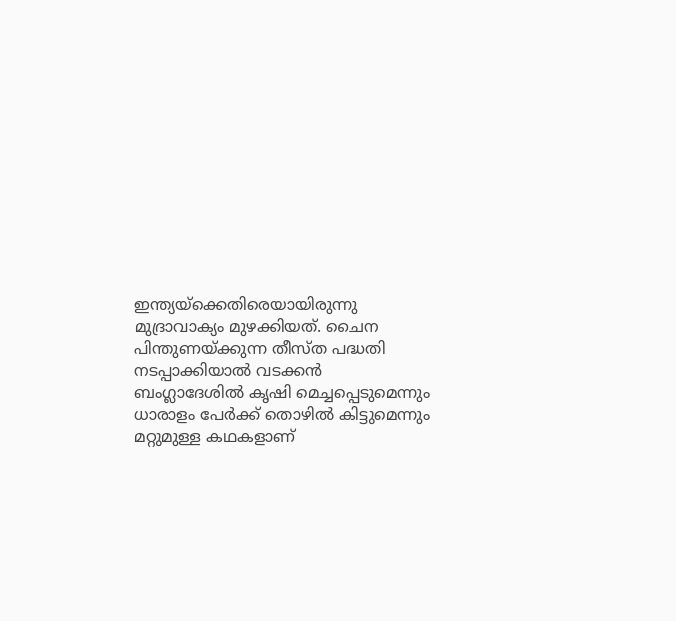ഇന്ത്യയ്‌ക്കെതിരെയായിരുന്നു മുദ്രാവാക്യം മുഴക്കിയത്. ചൈന പിന്തുണയ്‌ക്കുന്ന തീസ്ത പദ്ധതി നടപ്പാക്കിയാല്‍ വടക്കന്‍ ബംഗ്ലാദേശില്‍ കൃഷി മെച്ചപ്പെടുമെന്നും ധാരാളം പേര്‍ക്ക് തൊഴില്‍ കിട്ടുമെന്നും മറ്റുമുള്ള കഥകളാണ്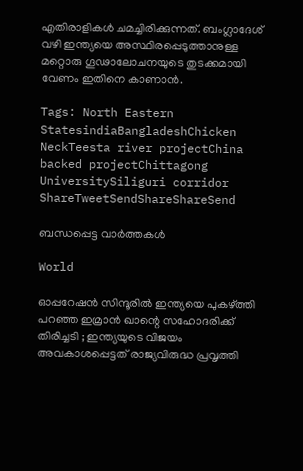എതിരാളികള്‍ ചമച്ചിരിക്കുന്നത്. ബംഗ്ലാദേശ് വഴി ഇന്ത്യയെ അസ്ഥിരപ്പെടുത്താനുള്ള മറ്റൊരു ഗൂഢാലോചനയുടെ തുടക്കമായി വേണം ഇതിനെ കാണാന്‍.

Tags: North Eastern StatesindiaBangladeshChicken NeckTeesta river projectChina backed projectChittagong UniversitySiliguri corridor
ShareTweetSendShareShareSend

ബന്ധപ്പെട്ട വാര്‍ത്തകള്‍

World

ഓപ്പറേഷൻ സിന്ദൂരിൽ ഇന്ത്യയെ പുകഴ്‌ത്തി പറഞ്ഞ ഇമ്രാൻ ഖാന്റെ സഹോദരിക്ക് തിരിച്ചടി ; ഇന്ത്യയുടെ വിജയം അവകാശപ്പെട്ടത് രാജ്യവിരുദ്ധ പ്രവൃത്തി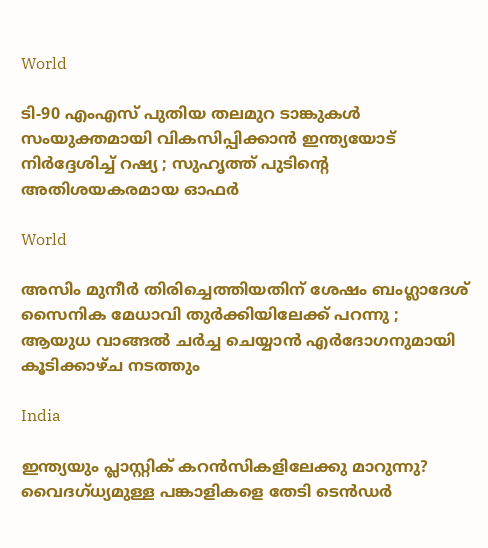World

ടി-90 എംഎസ് പുതിയ തലമുറ ടാങ്കുകൾ സംയുക്തമായി വികസിപ്പിക്കാൻ ഇന്ത്യയോട് നിർദ്ദേശിച്ച് റഷ്യ ; സുഹൃത്ത് പുടിന്റെ അതിശയകരമായ ഓഫർ

World

അസിം മുനീർ തിരിച്ചെത്തിയതിന് ശേഷം ബംഗ്ലാദേശ് സൈനിക മേധാവി തുർക്കിയിലേക്ക് പറന്നു ; ആയുധ വാങ്ങൽ ചർച്ച ചെയ്യാൻ എർദോഗനുമായി കൂടിക്കാഴ്ച നടത്തും

India

ഇന്ത്യയും പ്ലാസ്റ്റിക് കറന്‍സികളിലേക്കു മാറുന്നു? വൈദഗ്ധ്യമുള്ള പങ്കാളികളെ തേടി ടെന്‍ഡര്‍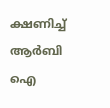ക്ഷണിച്ച് ആര്‍ബി ഐ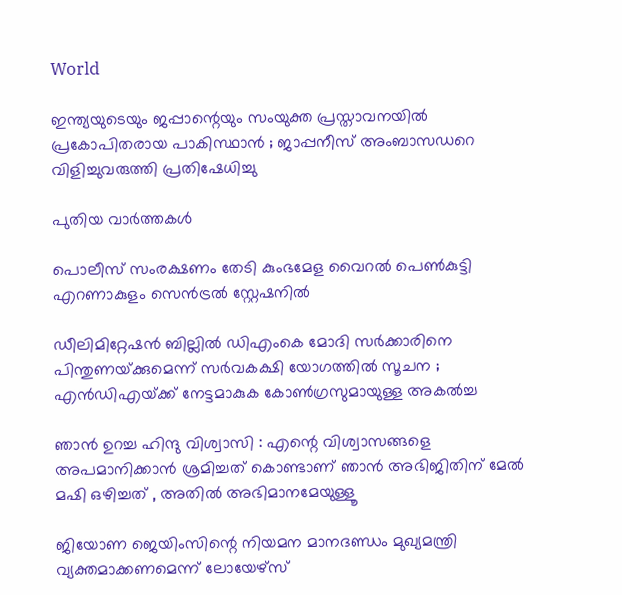World

ഇന്ത്യയുടെയും ജപ്പാന്റെയും സംയുക്ത പ്രസ്താവനയിൽ പ്രകോപിതരായ പാകിസ്ഥാൻ ; ജാപ്പനീസ് അംബാസഡറെ വിളിച്ചുവരുത്തി പ്രതിഷേധിച്ചു

പുതിയ വാര്‍ത്തകള്‍

പൊലീസ് സംരക്ഷണം തേടി കുംഭമേള വൈറല്‍ പെണ്‍കുട്ടി എറണാകുളം സെന്‍ട്രല്‍ സ്റ്റേഷനില്‍

ഡീലിമിറ്റേഷൻ ബില്ലിൽ ഡിഎംകെ മോദി സർക്കാരിനെ പിന്തുണയ്‌ക്കുമെന്ന് സർവകക്ഷി യോഗത്തിൽ സൂചന ; എൻഡിഎയ്‌ക്ക് നേട്ടമാകുക കോൺഗ്രസുമായുള്ള അകൽച്ച

ഞാൻ ഉറച്ച ഹിന്ദു വിശ്വാസി : എന്റെ വിശ്വാസങ്ങളെ അപമാനിക്കാൻ ശ്രമിച്ചത് കൊണ്ടാണ് ഞാൻ അഭിജിതിന് മേൽ മഷി ഒഴിച്ചത് , അതിൽ അഭിമാനമേയുള്ളൂ

ജിയോണ ജെയിംസിന്റെ നിയമന മാനദണ്ഡം മുഖ്യമന്ത്രി വ്യക്തമാക്കണമെന്ന് ലോയേഴ്‌സ്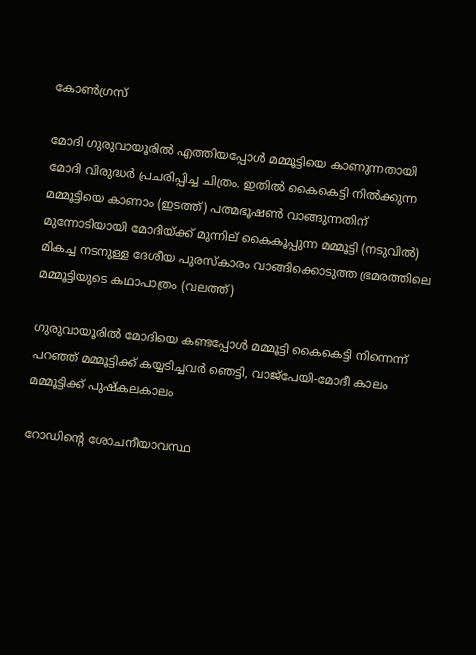കോണ്‍ഗ്രസ്

മോദി ഗുരുവായൂരില്‍ എത്തിയപ്പോള്‍ മമ്മൂട്ടിയെ കാണുന്നതായി മോദി വിരുദ്ധര്‍ പ്രചരിപ്പിച്ച ചിത്രം. ഇതില്‍ കൈകെട്ടി നില്‍ക്കുന്ന മമ്മൂട്ടിയെ കാണാം (ഇടത്ത്) പത്മഭൂഷണ്‍ വാങ്ങുന്നതിന് മുന്നോടിയായി മോദിയ്ക്ക് മുന്നില‍് കൈകൂപ്പുന്ന മമ്മൂട്ടി (നടുവില്‍) മികച്ച നടനുള്ള ദേശീയ പുരസ്കാരം വാങ്ങിക്കൊടുത്ത ഭ്രമരത്തിലെ മമ്മൂട്ടിയുടെ കഥാപാത്രം (വലത്ത്)

ഗുരുവായൂരില്‍ മോദിയെ കണ്ടപ്പോള്‍ മമ്മൂട്ടി കൈകെട്ടി നിന്നെന്ന് പറഞ്ഞ് മമ്മൂട്ടിക്ക് കയ്യടിച്ചവര്‍ ഞെട്ടി, വാജ്പേയി-മോദീ കാലം മമ്മൂട്ടിക്ക് പുഷ്കലകാലം

റോഡിന്റെ ശോചനീയാവസ്ഥ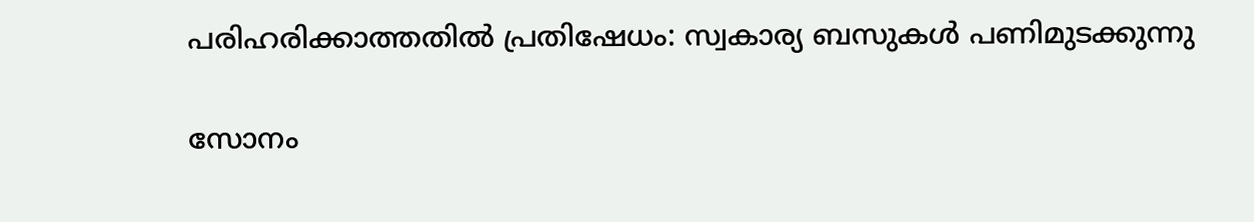പരിഹരിക്കാത്തതില്‍ പ്രതിഷേധം: സ്വകാര്യ ബസുകള്‍ പണിമുടക്കുന്നു

സോനം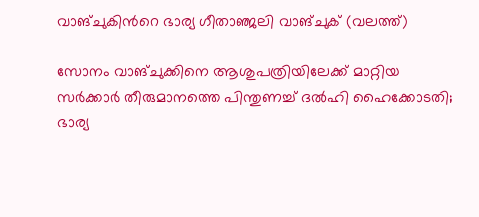വാങ്ചുകിന്‍റെ ഭാര്യ ഗീതാഞ്ജലി വാങ്ചുക് (വലത്ത്)

സോനം വാങ്ചുക്കിനെ ആശുപത്രിയിലേക്ക് മാറ്റിയ സര്‍ക്കാര്‍ തീരുമാനത്തെ പിന്തുണച്ച് ദൽഹി ഹൈക്കോടതി; ഭാര്യ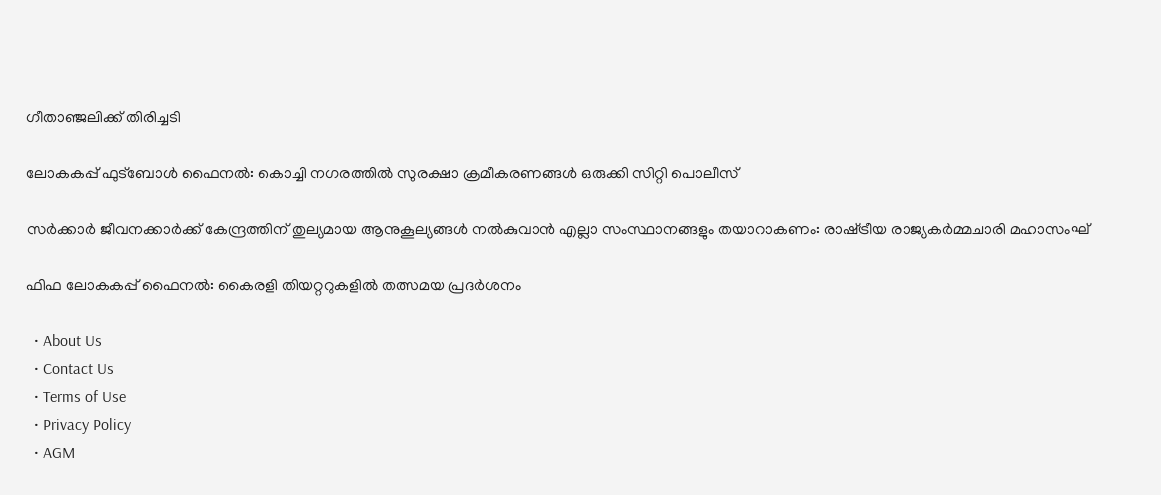ഗീതാഞ്ജലിക്ക് തിരിച്ചടി

ലോകകപ്പ് ഫുട്‌ബോള്‍ ഫൈനല്‍: കൊച്ചി നഗരത്തില്‍ സുരക്ഷാ ക്രമീകരണങ്ങള്‍ ഒരുക്കി സിറ്റി പൊലീസ്

സര്‍ക്കാര്‍ ജീവനക്കാര്‍ക്ക് കേന്ദ്രത്തിന് തുല്യമായ ആനുകൂല്യങ്ങള്‍ നല്‍കുവാന്‍ എല്ലാ സംസ്ഥാനങ്ങളും തയാറാകണം: രാഷ്‌ട്രീയ രാജ്യകര്‍മ്മചാരി മഹാസംഘ്

ഫിഫ ലോകകപ്പ് ഫൈനൽ: കൈരളി തിയറ്ററുകളിൽ തത്സമയ പ്രദർശനം

  • About Us
  • Contact Us
  • Terms of Use
  • Privacy Policy
  • AGM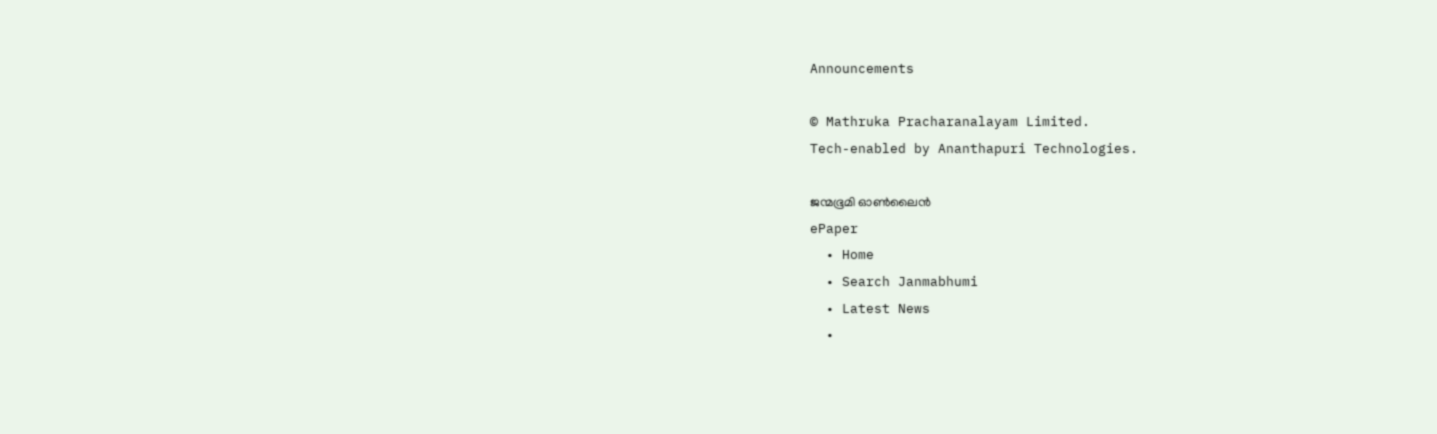Announcements

© Mathruka Pracharanalayam Limited.
Tech-enabled by Ananthapuri Technologies.

ജന്മഭൂമി ഓണ്‍ലൈന്‍
ePaper
  • Home
  • Search Janmabhumi
  • Latest News
  •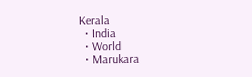Kerala
  • India
  • World
  • Marukara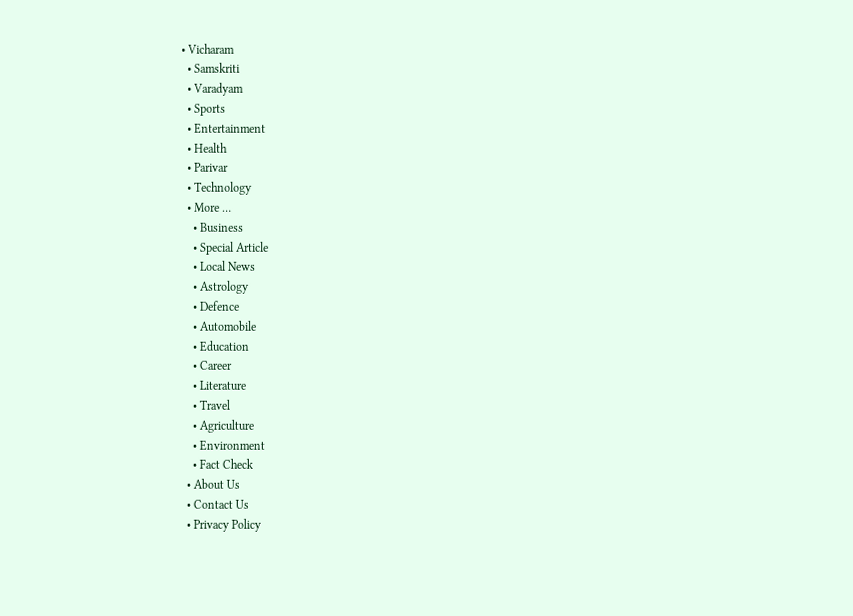• Vicharam
  • Samskriti
  • Varadyam
  • Sports
  • Entertainment
  • Health
  • Parivar
  • Technology
  • More …
    • Business
    • Special Article
    • Local News
    • Astrology
    • Defence
    • Automobile
    • Education
    • Career
    • Literature
    • Travel
    • Agriculture
    • Environment
    • Fact Check
  • About Us
  • Contact Us
  • Privacy Policy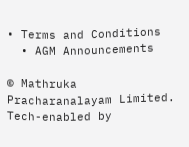• Terms and Conditions
  • AGM Announcements

© Mathruka Pracharanalayam Limited.
Tech-enabled by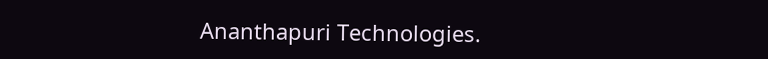Ananthapuri Technologies.